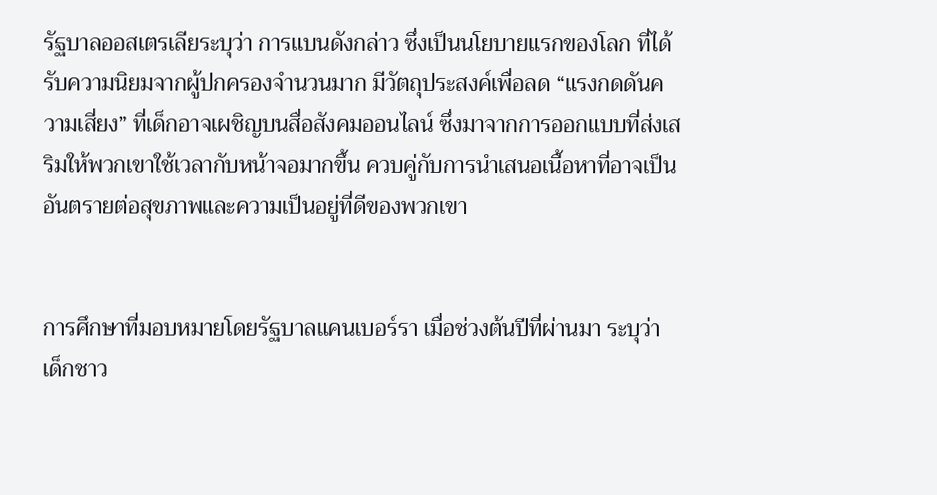รัฐบาลออสเตรเลียระบุว่า การแบนดังกล่าว ซึ่งเป็นนโยบายแรกของโลก ที่ได้รับความนิยมจากผู้ปกครองจำนวนมาก มีวัตถุประสงค์เพื่อลด “แรงกดดันความเสี่ยง” ที่เด็กอาจเผชิญบนสื่อสังคมออนไลน์ ซึ่งมาจากการออกแบบที่ส่งเสริมให้พวกเขาใช้เวลากับหน้าจอมากขึ้น ควบคู่กับการนำเสนอเนื้อหาที่อาจเป็นอันตรายต่อสุขภาพและความเป็นอยู่ที่ดีของพวกเขา


การศึกษาที่มอบหมายโดยรัฐบาลแคนเบอร์รา เมื่อช่วงต้นปีที่ผ่านมา ระบุว่า เด็กชาว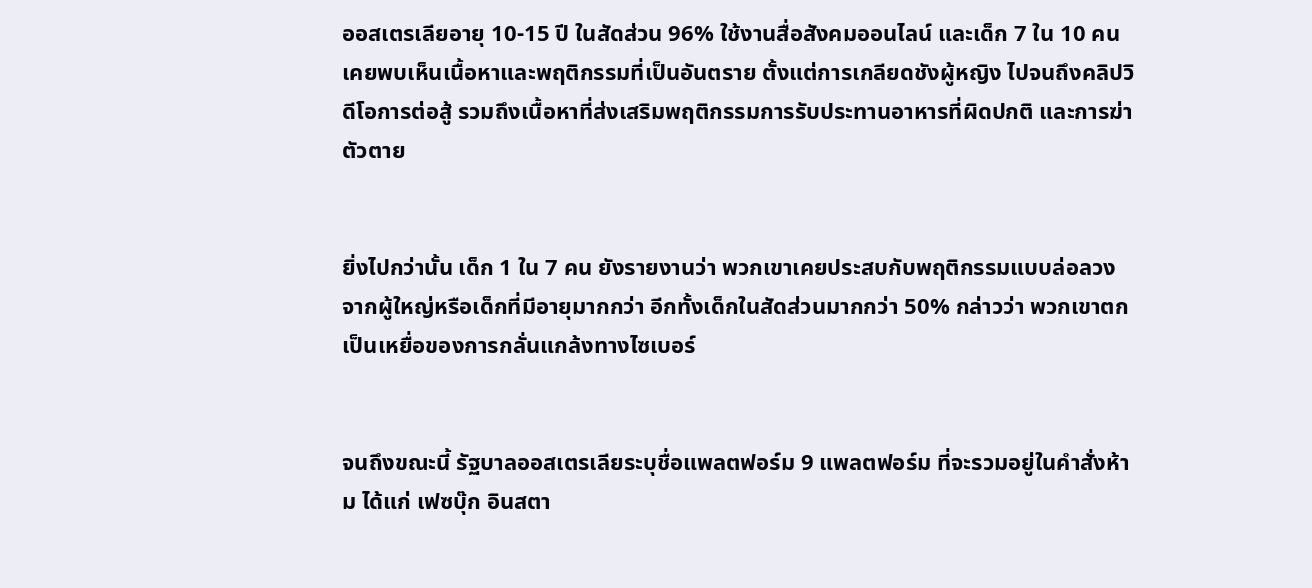ออสเตรเลียอายุ 10-15 ปี ในสัดส่วน 96% ใช้งานสื่อสังคมออนไลน์ และเด็ก 7 ใน 10 คน เคยพบเห็นเนื้อหาและพฤติกรรมที่เป็นอันตราย ตั้งแต่การเกลียดชังผู้หญิง ไปจนถึงคลิปวิดีโอการต่อสู้ รวมถึงเนื้อหาที่ส่งเสริมพฤติกรรมการรับประทานอาหารที่ผิดปกติ และการฆ่าตัวตาย


ยิ่งไปกว่านั้น เด็ก 1 ใน 7 คน ยังรายงานว่า พวกเขาเคยประสบกับพฤติกรรมแบบล่อลวง จากผู้ใหญ่หรือเด็กที่มีอายุมากกว่า อีกทั้งเด็กในสัดส่วนมากกว่า 50% กล่าวว่า พวกเขาตกเป็นเหยื่อของการกลั่นแกล้งทางไซเบอร์


จนถึงขณะนี้ รัฐบาลออสเตรเลียระบุชื่อแพลตฟอร์ม 9 แพลตฟอร์ม ที่จะรวมอยู่ในคำสั่งห้าม ได้แก่ เฟซบุ๊ก อินสตา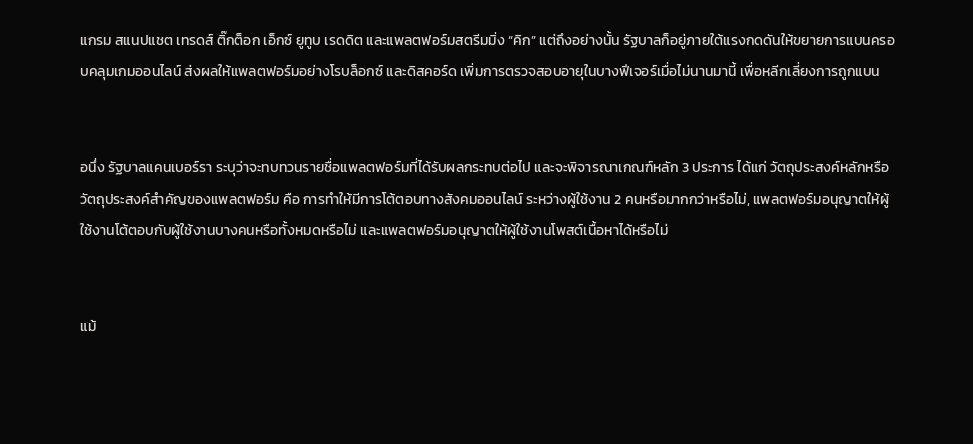แกรม สแนปแชต เทรดส์ ติ๊กต็อก เอ็กซ์ ยูทูบ เรดดิต และแพลตฟอร์มสตรีมมิ่ง “คิก” แต่ถึงอย่างนั้น รัฐบาลก็อยู่ภายใต้แรงกดดันให้ขยายการแบนครอบคลุมเกมออนไลน์ ส่งผลให้แพลตฟอร์มอย่างโรบล็อกซ์ และดิสคอร์ด เพิ่มการตรวจสอบอายุในบางฟีเจอร์เมื่อไม่นานมานี้ เพื่อหลีกเลี่ยงการถูกแบน


อนึ่ง รัฐบาลแคนเบอร์รา ระบุว่าจะทบทวนรายชื่อแพลตฟอร์มที่ได้รับผลกระทบต่อไป และจะพิจารณาเกณฑ์หลัก 3 ประการ ได้แก่ วัตถุประสงค์หลักหรือวัตถุประสงค์สำคัญของแพลตฟอร์ม คือ การทำให้มีการโต้ตอบทางสังคมออนไลน์ ระหว่างผู้ใช้งาน 2 คนหรือมากกว่าหรือไม่, แพลตฟอร์มอนุญาตให้ผู้ใช้งานโต้ตอบกับผู้ใช้งานบางคนหรือทั้งหมดหรือไม่ และแพลตฟอร์มอนุญาตให้ผู้ใช้งานโพสต์เนื้อหาได้หรือไม่


แม้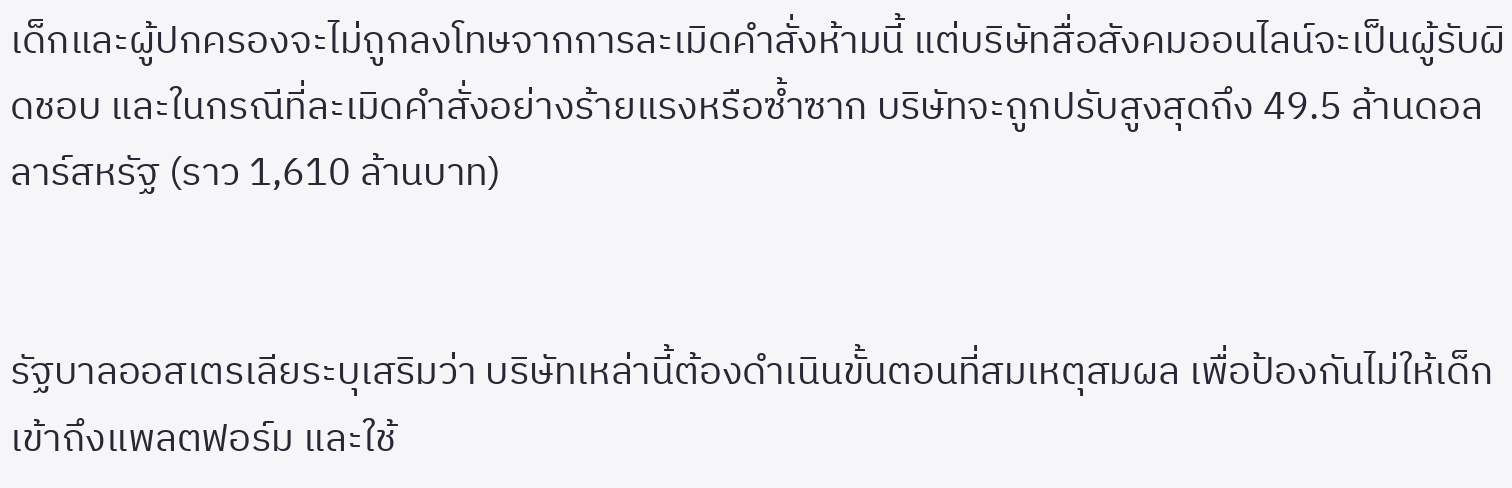เด็กและผู้ปกครองจะไม่ถูกลงโทษจากการละเมิดคำสั่งห้ามนี้ แต่บริษัทสื่อสังคมออนไลน์จะเป็นผู้รับผิดชอบ และในกรณีที่ละเมิดคำสั่งอย่างร้ายแรงหรือซ้ำซาก บริษัทจะถูกปรับสูงสุดถึง 49.5 ล้านดอลลาร์สหรัฐ (ราว 1,610 ล้านบาท)


รัฐบาลออสเตรเลียระบุเสริมว่า บริษัทเหล่านี้ต้องดำเนินขั้นตอนที่สมเหตุสมผล เพื่อป้องกันไม่ให้เด็กเข้าถึงแพลตฟอร์ม และใช้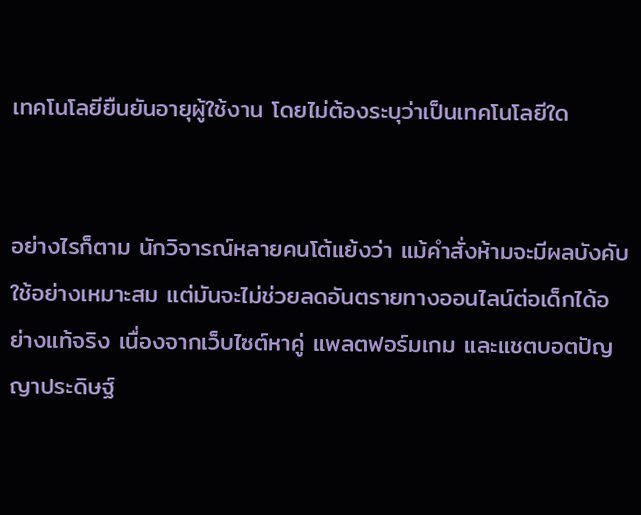เทคโนโลยียืนยันอายุผู้ใช้งาน โดยไม่ต้องระบุว่าเป็นเทคโนโลยีใด


อย่างไรก็ตาม นักวิจารณ์หลายคนโต้แย้งว่า แม้คำสั่งห้ามจะมีผลบังคับใช้อย่างเหมาะสม แต่มันจะไม่ช่วยลดอันตรายทางออนไลน์ต่อเด็กได้อย่างแท้จริง เนื่องจากเว็บไซต์หาคู่ แพลตฟอร์มเกม และแชตบอตปัญญาประดิษฐ์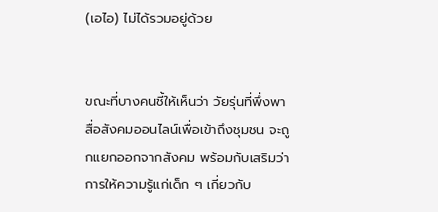(เอไอ) ไม่ได้รวมอยู่ด้วย


ขณะที่บางคนชี้ให้เห็นว่า วัยรุ่นที่พึ่งพาสื่อสังคมออนไลน์เพื่อเข้าถึงชุมชน จะถูกแยกออกจากสังคม พร้อมกับเสริมว่า การให้ความรู้แก่เด็ก ๆ เกี่ยวกับ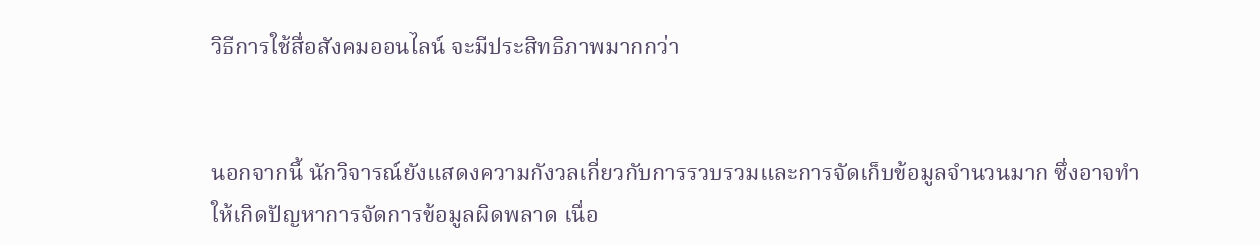วิธีการใช้สื่อสังคมออนไลน์ จะมีประสิทธิภาพมากกว่า


นอกจากนี้ นักวิจารณ์ยังแสดงความกังวลเกี่ยวกับการรวบรวมและการจัดเก็บข้อมูลจำนวนมาก ซึ่งอาจทำให้เกิดปัญหาการจัดการข้อมูลผิดพลาด เนื่อ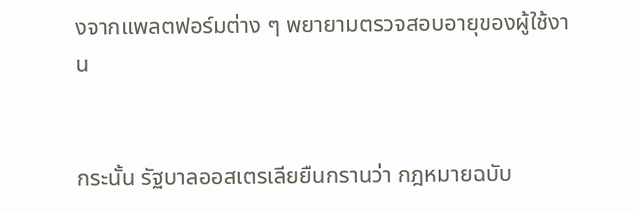งจากแพลตฟอร์มต่าง ๆ พยายามตรวจสอบอายุของผู้ใช้งาน


กระนั้น รัฐบาลออสเตรเลียยืนกรานว่า กฎหมายฉบับ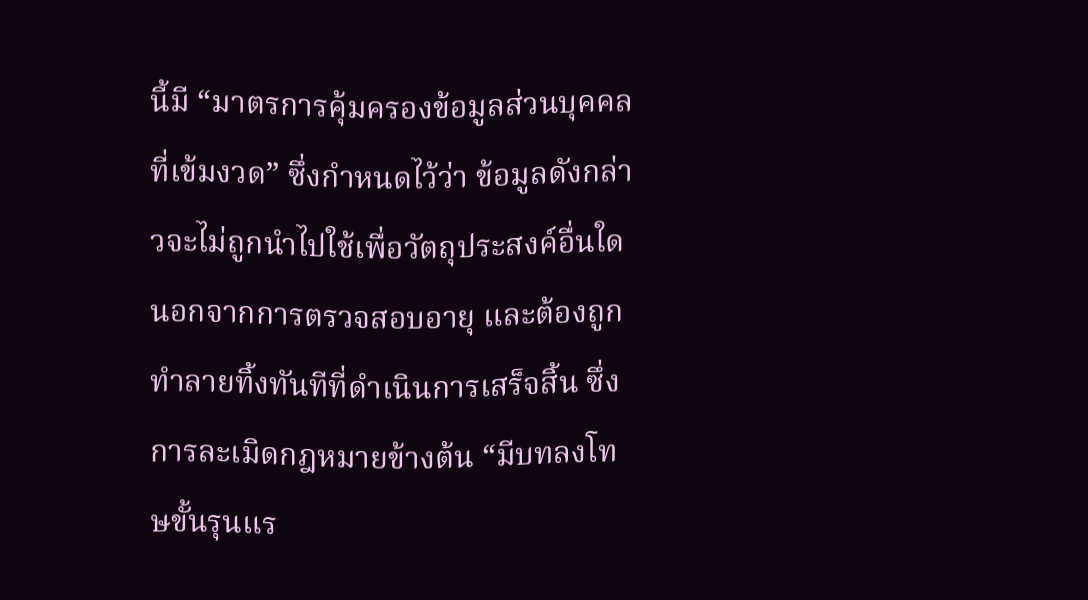นี้มี “มาตรการคุ้มครองข้อมูลส่วนบุคคลที่เข้มงวด” ซึ่งกำหนดไว้ว่า ข้อมูลดังกล่าวจะไม่ถูกนำไปใช้เพื่อวัตถุประสงค์อื่นใด นอกจากการตรวจสอบอายุ และต้องถูกทำลายทิ้งทันทีที่ดำเนินการเสร็จสิ้น ซึ่งการละเมิดกฎหมายข้างต้น “มีบทลงโทษขั้นรุนแร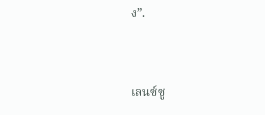ง”.


เลนซ์ซู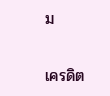ม

เครดิต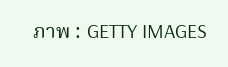ภาพ : GETTY IMAGES